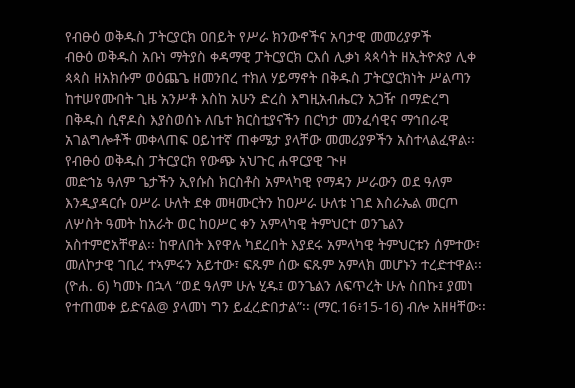የብፁዕ ወቅዱስ ፓትርያርክ ዐበይት የሥራ ክንውኖችና አባታዊ መመሪያዎች
ብፁዕ ወቅዱስ አቡነ ማትያስ ቀዳማዊ ፓትርያርክ ርእሰ ሊቃነ ጳጳሳት ዘኢትዮጵያ ሊቀ ጳጳስ ዘአክሱም ወዕጨጌ ዘመንበረ ተክለ ሃይማኖት በቅዱስ ፓትርያርክነት ሥልጣን ከተሠየሙበት ጊዜ አንሥቶ እስከ አሁን ድረስ እግዚአብሔርን አጋዥ በማድረግ በቅዱስ ሲኖዶስ እያስወሰኑ ለቤተ ክርስቲያናችን በርካታ መንፈሳዊና ማኅበራዊ አገልግሎቶች መቀላጠፍ ዐይነተኛ ጠቀሜታ ያላቸው መመሪያዎችን አስተላልፈዋል፡፡
የብፁዕ ወቅዱስ ፓትርያርክ የውጭ አህጉር ሐዋርያዊ ጒዞ
መድኀኔ ዓለም ጌታችን ኢየሱስ ክርስቶስ አምላካዊ የማዳን ሥራውን ወደ ዓለም እንዲያዳርሱ ዐሥራ ሁለት ደቀ መዛሙርትን ከዐሥራ ሁለቱ ነገደ እስራኤል መርጦ ለሦስት ዓመት ከአራት ወር ከዐሥር ቀን አምላካዊ ትምህርተ ወንጌልን አስተምሮአቸዋል፡፡ ከዋለበት እየዋሉ ካደረበት እያደሩ አምላካዊ ትምህርቱን ሰምተው፣ መለኮታዊ ገቢረ ተኣምሩን አይተው፣ ፍጹም ሰው ፍጹም አምላክ መሆኑን ተረድተዋል፡፡ (ዮሐ. 6) ካመኑ በኋላ “ወደ ዓለም ሁሉ ሂዱ፤ ወንጌልን ለፍጥረት ሁሉ ስበኩ፤ ያመነ የተጠመቀ ይድናል@ ያላመነ ግን ይፈረድበታል”፡፡ (ማር.16፥15-16) ብሎ አዘዛቸው፡፡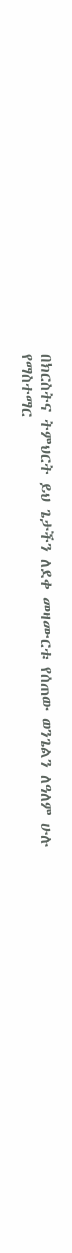በክርስትና ትምህርት ይህ ጌታችን ለደቀ መዛሙርቱ የሰጠው ወንጌልን ለዓለም ሁሉ የማስተማር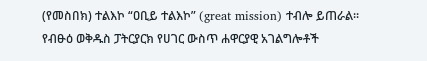(የመስበክ) ተልእኮ “ዐቢይ ተልእኮ” (great mission) ተብሎ ይጠራል፡፡
የብፁዕ ወቅዱስ ፓትርያርክ የሀገር ውስጥ ሐዋርያዊ አገልግሎቶች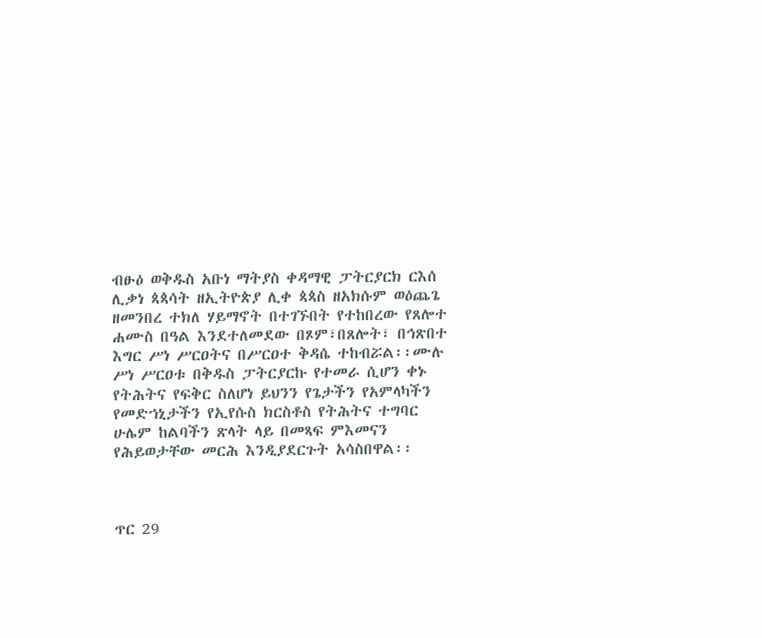ብፁዕ ወቅዱስ አቡነ ማትያስ ቀዳማዊ ፓትርያርክ ርእሰ ሊቃነ ጳጳሳት ዘኢትዮጵያ ሊቀ ጳጳስ ዘአክሱም ወዕጨጌ ዘመንበረ ተክለ ሃይማኖት በተገኙበት የተከበረው የጸሎተ ሐሙስ በዓል እንደተለመደው በጾም፣በጸሎት፣ በኅጽበተ እግር ሥነ ሥርዐትና በሥርዐተ ቅዳሴ ተከብሯል፡፡ሙሉ ሥነ ሥርዐቱ በቅዱስ ፓትርያርኩ የተመራ ሲሆን ቀኑ የትሕትና የፍቅር ስለሆነ ይህንን የጌታችን የአምላካችን የመድኀኒታችን የኢየሱስ ክርስቶስ የትሕትና ተግባር ሁሌም ከልባችን ጽላት ላይ በመጻፍ ምእመናን የሕይወታቸው መርሕ እንዲያደርጉት አሳስበዋል፡፡



ጥር 29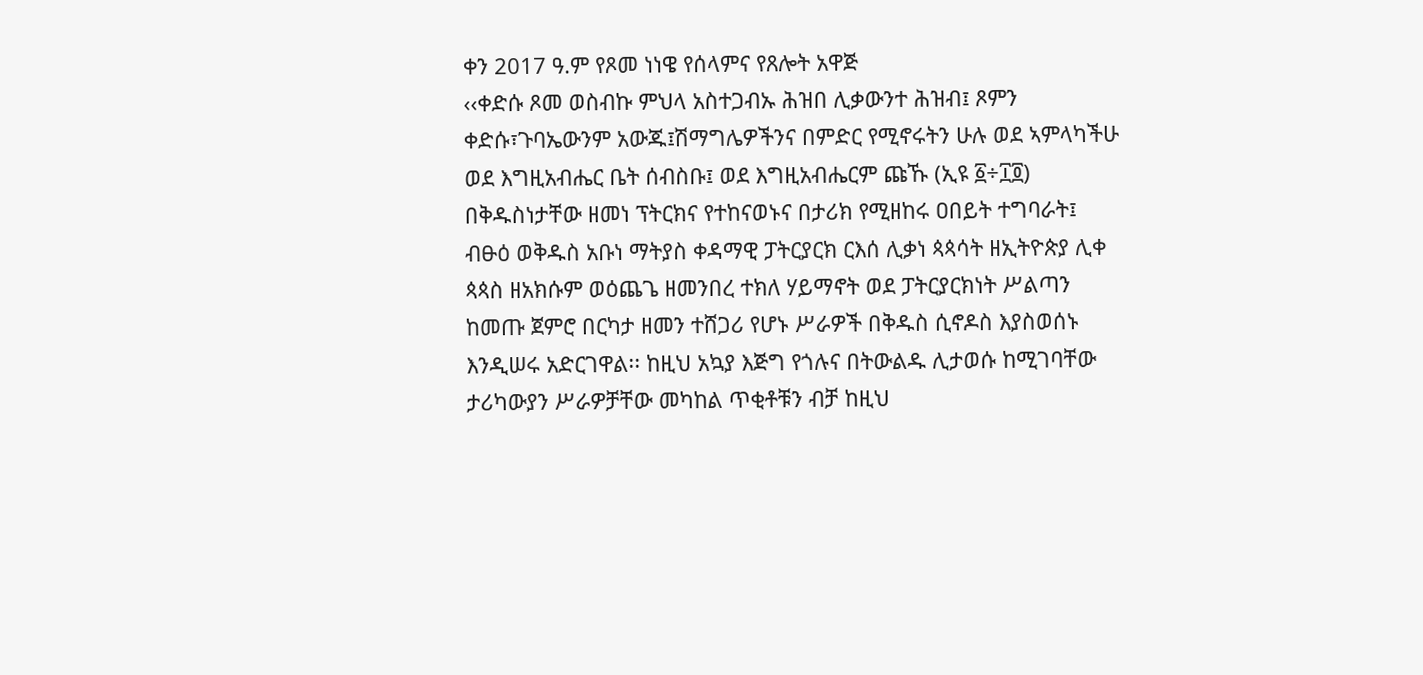ቀን 2017 ዓ.ም የጾመ ነነዌ የሰላምና የጸሎት አዋጅ
‹‹ቀድሱ ጾመ ወስብኩ ምህላ አስተጋብኡ ሕዝበ ሊቃውንተ ሕዝብ፤ ጾምን ቀድሱ፣ጉባኤውንም አውጁ፤ሽማግሌዎችንና በምድር የሚኖሩትን ሁሉ ወደ ኣምላካችሁ ወደ እግዚአብሔር ቤት ሰብስቡ፤ ወደ እግዚአብሔርም ጩኹ (ኢዩ ፩÷፲፬)
በቅዱስነታቸው ዘመነ ፕትርክና የተከናወኑና በታሪክ የሚዘከሩ ዐበይት ተግባራት፤
ብፁዕ ወቅዱስ አቡነ ማትያስ ቀዳማዊ ፓትርያርክ ርእሰ ሊቃነ ጳጳሳት ዘኢትዮጵያ ሊቀ ጳጳስ ዘአክሱም ወዕጨጌ ዘመንበረ ተክለ ሃይማኖት ወደ ፓትርያርክነት ሥልጣን ከመጡ ጀምሮ በርካታ ዘመን ተሸጋሪ የሆኑ ሥራዎች በቅዱስ ሲኖዶስ እያስወሰኑ እንዲሠሩ አድርገዋል፡፡ ከዚህ አኳያ እጅግ የጎሉና በትውልዱ ሊታወሱ ከሚገባቸው ታሪካውያን ሥራዎቻቸው መካከል ጥቂቶቹን ብቻ ከዚህ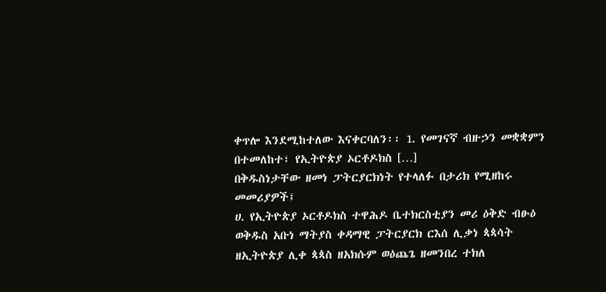ቀጥሎ እንደሚከተለው እናቀርባለን፡፡ 1. የመገናኛ ብዙኃን መቋቋምን በተመለከተ፣ የኢትዮጵያ ኦርቶዶክስ […]
በቅዱስነታቸው ዘመነ ፓትርያርክነት የተላለፉ በታሪክ የሚዘከሩ መመሪያዎች፤
ሀ. የኢትዮጵያ ኦርቶዶክስ ተዋሕዶ ቤተክርስቲያን መሪ ዕቅድ ብፁዕ ወቅዱስ አቡነ ማትያስ ቀዳማዊ ፓትርያርክ ርእሰ ሊቃነ ጳጳሳት ዘኢትዮጵያ ሊቀ ጳጳስ ዘአክሱም ወዕጨጌ ዘመንበረ ተክለ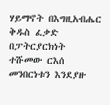ሃይማኖት በእግዚአብሔር ቅዱስ ፈቃድ በፓትርያርክነት ተሹመው ርእሰ መንበርነቱን እንደያዙ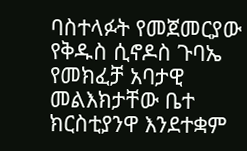ባስተላፉት የመጀመርያው የቅዱስ ሲኖዶስ ጉባኤ የመክፈቻ አባታዊ መልእክታቸው ቤተ ክርስቲያንዋ እንደተቋም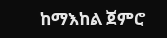ከማእከል ጀምሮ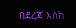በደረጃ እስከ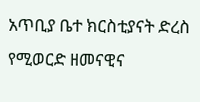አጥቢያ ቤተ ክርስቲያናት ድረስ የሚወርድ ዘመናዊና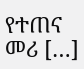የተጠና መሪ […]